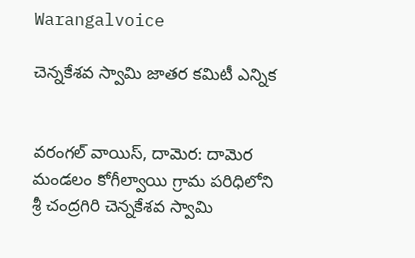Warangalvoice

చెన్నకేశవ స్వామి జాతర కమిటీ ఎన్నిక


వరంగల్ వాయిస్, దామెర: దామెర మండలం కోగీల్వాయి గ్రామ పరిధిలోని శ్రీ చంద్రగిరి చెన్నకేశవ స్వామి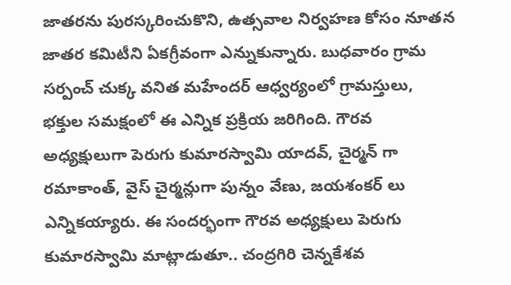జాతరను పురస్కరించుకొని, ఉత్సవాల నిర్వహణ కోసం నూతన జాతర కమిటీని ఏకగ్రీవంగా ఎన్నుకున్నారు. బుధవారం గ్రామ సర్పంచ్ చుక్క వనిత మహేందర్ ఆధ్వర్యంలో గ్రామస్తులు, భక్తుల సమక్షంలో ఈ ఎన్నిక ప్రక్రియ జరిగింది. గౌరవ అధ్యక్షులుగా పెరుగు కుమారస్వామి యాదవ్, చైర్మన్ గా రమాకాంత్, వైస్ చైర్మన్లుగా పున్నం వేణు, జయశంకర్ లు ఎన్నికయ్యారు. ఈ సందర్భంగా గౌరవ అధ్యక్షులు పెరుగు కుమారస్వామి మాట్లాడుతూ.. చంద్రగిరి చెన్నకేశవ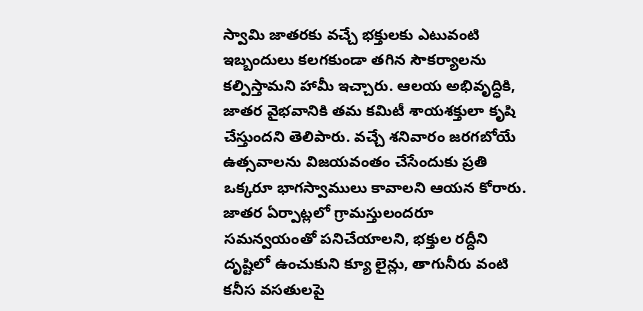స్వామి జాతరకు వచ్చే భక్తులకు ఎటువంటి ఇబ్బందులు కలగకుండా తగిన సౌకర్యాలను కల్పిస్తామని హామీ ఇచ్చారు. ఆలయ అభివృద్ధికి, జాతర వైభవానికి తమ కమిటీ శాయశక్తులా కృషి చేస్తుందని తెలిపారు. వచ్చే శనివారం జరగబోయే ఉత్సవాలను విజయవంతం చేసేందుకు ప్రతి ఒక్కరూ భాగస్వాములు కావాలని ఆయన కోరారు. జాతర ఏర్పాట్లలో గ్రామస్తులందరూ సమన్వయంతో పనిచేయాలని, భక్తుల రద్దీని దృష్టిలో ఉంచుకుని క్యూ లైన్లు, తాగునీరు వంటి కనీస వసతులపై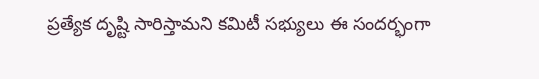ప్రత్యేక దృష్టి సారిస్తామని కమిటీ సభ్యులు ఈ సందర్భంగా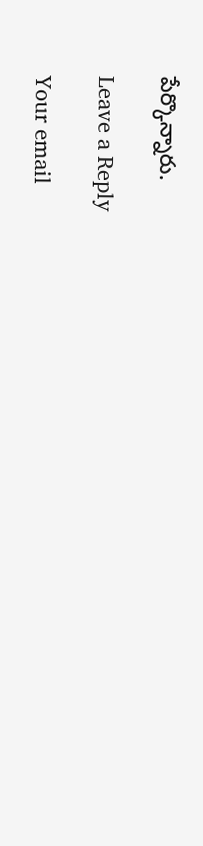పేర్కొన్నారు.

Leave a Reply

Your email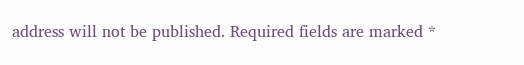address will not be published. Required fields are marked *